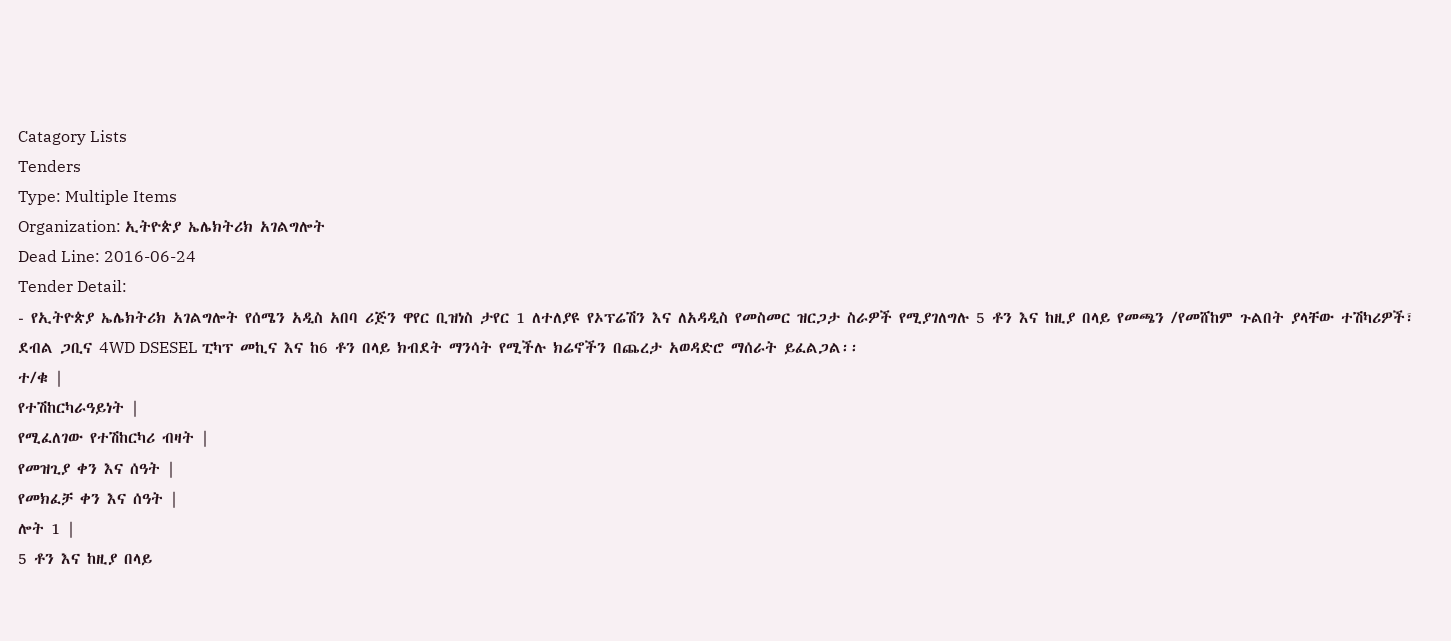Catagory Lists
Tenders
Type: Multiple Items
Organization: ኢትዮጵያ ኤሌክትሪክ አገልግሎት
Dead Line: 2016-06-24
Tender Detail:
- የኢትዮጵያ ኤሌክትሪክ አገልግሎት የሰሜን አዲስ አበባ ሪጅን ዋየር ቢዝነስ ታየር 1 ለተለያዩ የኦፕሬሽን እና ለአዳዲስ የመስመር ዝርጋታ ስራዎች የሚያገለግሉ 5 ቶን እና ከዚያ በላይ የመጫን /የመሸከም ጉልበት ያላቸው ተሽካሪዎች፣ ደብል ጋቢና 4WD DSESEL ፒካፕ መኪና እና ከ6 ቶን በላይ ክብደት ማንሳት የሚችሉ ክሬኖችን በጨረታ አወዳድሮ ማሰራት ይፈልጋል፡፡
ተ/ቁ |
የተሽከርካራዓይነት |
የሚፈለገው የተሽከርካሪ ብዛት |
የመዝጊያ ቀን እና ሰዓት |
የመክፈቻ ቀን እና ሰዓት |
ሎት 1 |
5 ቶን እና ከዚያ በላይ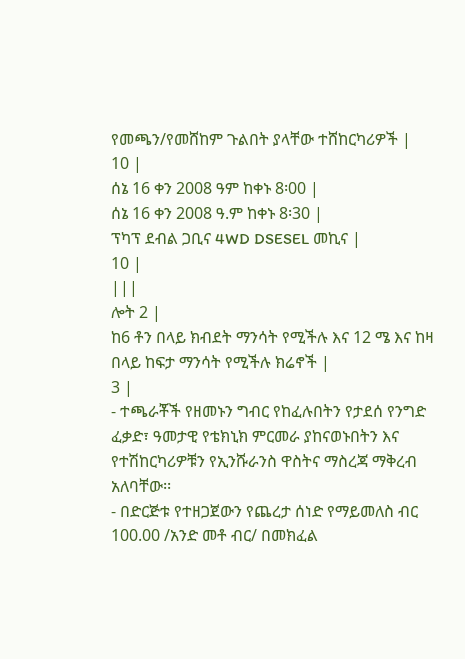የመጫን/የመሸከም ጉልበት ያላቸው ተሸከርካሪዎች |
10 |
ሰኔ 16 ቀን 2008 ዓም ከቀኑ 8፡00 |
ሰኔ 16 ቀን 2008 ዓ.ም ከቀኑ 8፡30 |
ፕካፕ ደብል ጋቢና 4WD DSESEL መኪና |
10 |
|||
ሎት 2 |
ከ6 ቶን በላይ ክብደት ማንሳት የሚችሉ እና 12 ሜ እና ከዛ በላይ ከፍታ ማንሳት የሚችሉ ክሬኖች |
3 |
- ተጫራቾች የዘመኑን ግብር የከፈሉበትን የታደሰ የንግድ ፈቃድ፣ ዓመታዊ የቴክኒክ ምርመራ ያከናወኑበትን እና የተሽከርካሪዎቹን የኢንሹራንስ ዋስትና ማስረጃ ማቅረብ አለባቸው፡፡
- በድርጅቱ የተዘጋጀውን የጨረታ ሰነድ የማይመለስ ብር 100.00 /አንድ መቶ ብር/ በመክፈል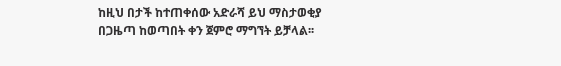ከዚህ በታች ከተጠቀሰው አድራሻ ይህ ማስታወቂያ በጋዜጣ ከወጣበት ቀን ጀምሮ ማግኘት ይቻላል፡፡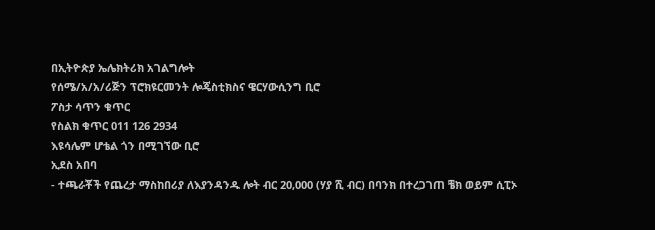በኢትዮጵያ ኤሌክትሪክ አገልግሎት
የሰሜ/አ/አ/ሪጅን ፕሮክዩርመንት ሎጄስቲክስና ዌርሃውሲንግ ቢሮ
ፖስታ ሳጥን ቁጥር
የስልክ ቁጥር 011 126 2934
እዩሳሌም ሆቴል ጎን በሚገኘው ቢሮ
ኢደስ አበባ
- ተጫራቾች የጨረታ ማስከበሪያ ለእያንዳንዱ ሎት ብር 20,000 (ሃያ ሺ ብር) በባንክ በተረጋገጠ ቼክ ወይም ሲፒኦ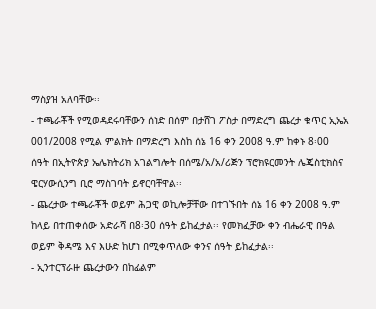ማስያዝ አለባቸው፡፡
- ተጫራቾች የሚወዳደሩባቸውን ሰነድ በሰም በታሸገ ፖስታ በማድረግ ጨረታ ቁጥር ኢኤአ 001/2008 የሚል ምልክት በማድረግ እስከ ሰኔ 16 ቀን 2008 ዓ.ም ከቀኑ 8፡00 ሰዓት በኢትዮጵያ ኤሌክትሪክ አገልግሎት በሰሜ/አ/አ/ሪጅን ፕሮክዩርመንት ሌጄስቲክስና ዌርሃውሲንግ ቢሮ ማስገባት ይኖርባቸዋል፡፡
- ጨረታው ተጫራቾች ወይም ሕጋዊ ወኪሎቻቸው በተገኙበት ሰኔ 16 ቀን 2008 ዓ.ም ከላይ በተጠቀሰው አድራሻ በ8፡30 ሰዓት ይከፈታል፡፡ የመክፈቻው ቀን ብሔራዊ በዓል ወይም ቅዳሜ እና እሁድ ከሆነ በሚቀጥለው ቀንና ሰዓት ይከፈታል፡፡
- ኢንተርፕራዙ ጨረታውን በከፊልም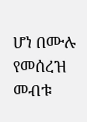ሆነ በሙሉ የመሰረዝ መብቱ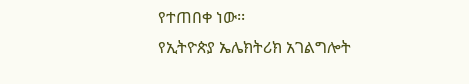የተጠበቀ ነው፡፡
የኢትዮጵያ ኤሌክትሪክ አገልግሎት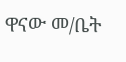ዋናው መ/ቤት